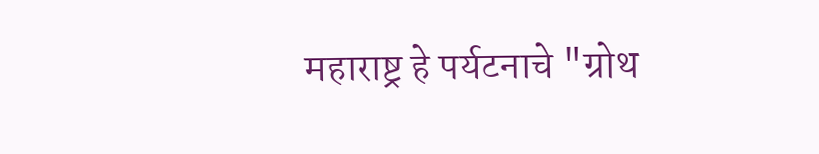महाराष्ट्र हे पर्यटनाचे "ग्रोथ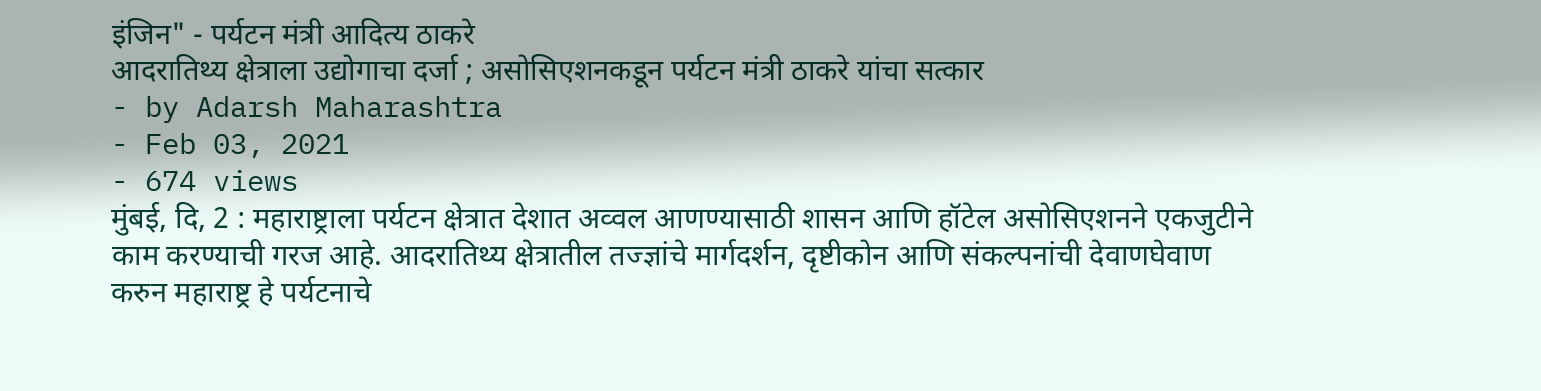इंजिन" - पर्यटन मंत्री आदित्य ठाकरे
आदरातिथ्य क्षेत्राला उद्योगाचा दर्जा ; असोसिएशनकडून पर्यटन मंत्री ठाकरे यांचा सत्कार
- by Adarsh Maharashtra
- Feb 03, 2021
- 674 views
मुंबई, दि, 2 : महाराष्ट्राला पर्यटन क्षेत्रात देशात अव्वल आणण्यासाठी शासन आणि हॉटेल असोसिएशनने एकजुटीने काम करण्याची गरज आहे. आदरातिथ्य क्षेत्रातील तज्ज्ञांचे मार्गदर्शन, दृष्टीकोन आणि संकल्पनांची देवाणघेवाण करुन महाराष्ट्र हे पर्यटनाचे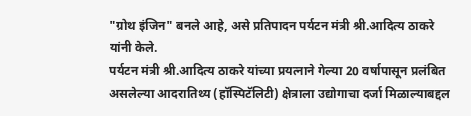"ग्रोथ इंजिन" बनले आहे, असे प्रतिपादन पर्यटन मंत्री श्री.आदित्य ठाकरे यांनी केले.
पर्यटन मंत्री श्री.आदित्य ठाकरे यांच्या प्रयत्नाने गेल्या 20 वर्षापासून प्रलंबित असलेल्या आदरातिथ्य (हॉस्पिटॅलिटी) क्षेत्राला उद्योगाचा दर्जा मिळाल्याबद्दल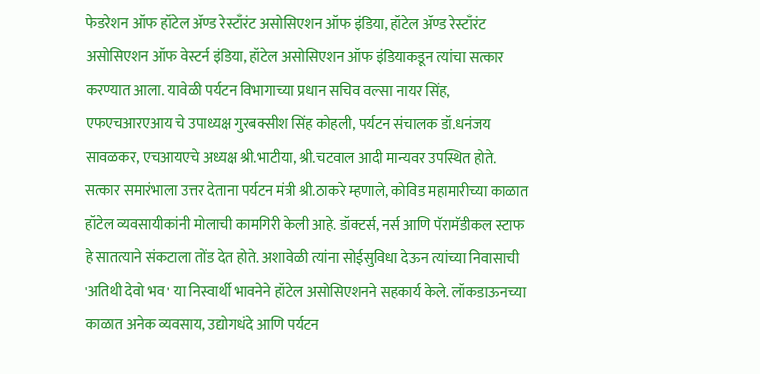फेडरेशन ऑफ हॉटेल ॲण्ड रेस्टाँरंट असोसिएशन ऑफ इंडिया, हॉटेल ॲण्ड रेस्टाँरंट असोसिएशन ऑफ वेस्टर्न इंडिया, हॉटेल असोसिएशन ऑफ इंडियाकडून त्यांचा सत्कार करण्यात आला. यावेळी पर्यटन विभागाच्या प्रधान सचिव वल्सा नायर सिंह, एफएचआरएआय चे उपाध्यक्ष गुरबक्सीश सिंह कोहली, पर्यटन संचालक डॉ.धनंजय सावळकर, एचआयएचे अध्यक्ष श्री.भाटीया, श्री.चटवाल आदी मान्यवर उपस्थित होते.
सत्कार समारंभाला उत्तर देताना पर्यटन मंत्री श्री.ठाकरे म्हणाले, कोविड महामारीच्या काळात हॉटेल व्यवसायीकांनी मोलाची कामगिरी केली आहे. डॉक्टर्स, नर्स आणि पॅरामॅडीकल स्टाफ हे सातत्याने संकटाला तोंड देत होते. अशावेळी त्यांना सोईसुविधा देऊन त्यांच्या निवासाची 'अतिथी देवो भव' या निस्वार्थी भावनेने हॉटेल असोसिएशनने सहकार्य केले. लॉकडाऊनच्या काळात अनेक व्यवसाय, उद्योगधंदे आणि पर्यटन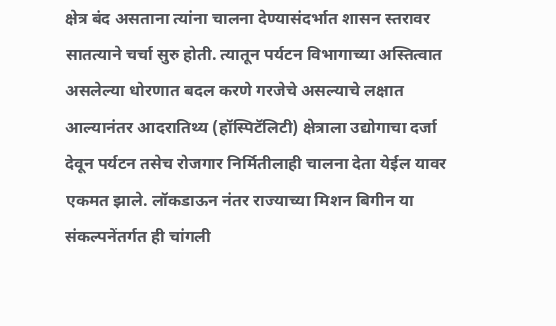क्षेत्र बंद असताना त्यांना चालना देण्यासंदर्भात शासन स्तरावर सातत्याने चर्चा सुरु होती. त्यातून पर्यटन विभागाच्या अस्तित्वात असलेल्या धोरणात बदल करणे गरजेचे असल्याचे लक्षात आल्यानंतर आदरातिथ्य (हॉस्पिटॅलिटी) क्षेत्राला उद्योगाचा दर्जा देवून पर्यटन तसेच रोजगार निर्मितीलाही चालना देता येईल यावर एकमत झाले. लॉकडाऊन नंतर राज्याच्या मिशन बिगीन या संकल्पनेंतर्गत ही चांगली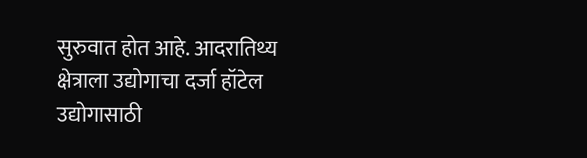सुरुवात होत आहे. आदरातिथ्य क्षेत्राला उद्योगाचा दर्जा हॉटेल उद्योगासाठी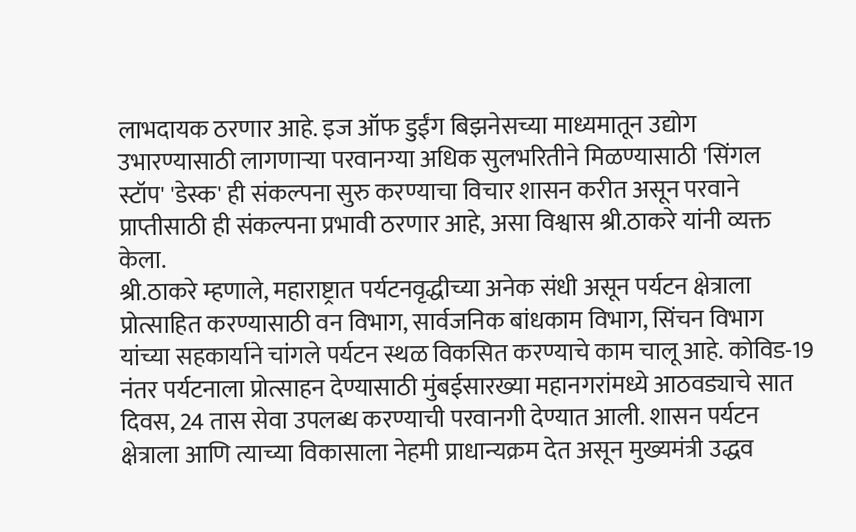लाभदायक ठरणार आहे. इज ऑफ डुईंग बिझनेसच्या माध्यमातून उद्योग उभारण्यासाठी लागणाऱ्या परवानग्या अधिक सुलभरितीने मिळण्यासाठी 'सिंगल स्टॉप' 'डेस्क' ही संकल्पना सुरु करण्याचा विचार शासन करीत असून परवाने प्राप्तीसाठी ही संकल्पना प्रभावी ठरणार आहे, असा विश्वास श्री.ठाकरे यांनी व्यक्त केला.
श्री.ठाकरे म्हणाले, महाराष्ट्रात पर्यटनवृद्धीच्या अनेक संधी असून पर्यटन क्षेत्राला प्रोत्साहित करण्यासाठी वन विभाग, सार्वजनिक बांधकाम विभाग, सिंचन विभाग यांच्या सहकार्याने चांगले पर्यटन स्थळ विकसित करण्याचे काम चालू आहे. कोविड-19 नंतर पर्यटनाला प्रोत्साहन देण्यासाठी मुंबईसारख्या महानगरांमध्ये आठवड्याचे सात दिवस, 24 तास सेवा उपलब्ध करण्याची परवानगी देण्यात आली. शासन पर्यटन क्षेत्राला आणि त्याच्या विकासाला नेहमी प्राधान्यक्रम देत असून मुख्यमंत्री उद्धव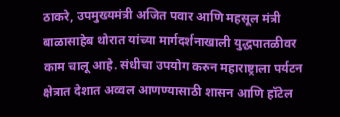ठाकरे, उपमुख्यमंत्री अजित पवार आणि महसूल मंत्री बाळासाहेब थोरात यांच्या मार्गदर्शनाखाली युद्धपातळीवर काम चालू आहे. संधीचा उपयोग करुन महाराष्ट्राला पर्यटन क्षेत्रात देशात अव्वल आणण्यासाठी शासन आणि हॉटेल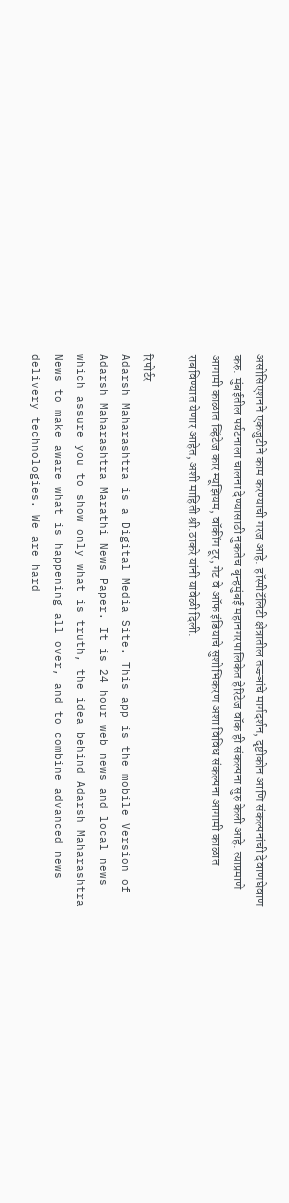असोसिएशनने एकजुटीने काम करण्याची गरज आहे. हॉस्पीटॅलिटी क्षेत्रातील तज्ज्ञांचे मार्गदर्शन, दृष्टीकोन आणि संकल्पनांची देवाणघेवाण करु. मुंबईतील पर्यटनाला चालना देण्यासाठी नुकतेच बृन्हमुंबई महानगरपालिकेत हेरिटेज वॉक ही संकल्पना सुरु केली आहे. त्याप्रमाणे आगामी काळात व्हिंटेज कार म्यूझियम, वॉकींग टूर, गेट वे ऑफ इंडियाचे सुशोभिकरण अशा विविध संकल्पना आगामी काळात राबविण्यात येणार आहेत, अशी माहिती श्री.ठाकरे यांनी यावेळी दिली.

रिपोर्टर
Adarsh Maharashtra is a Digital Media Site. This app is the mobile Version of Adarsh Maharashtra Marathi News Paper. It is 24 hour web news and local news which assure you to show only what is truth, the idea behind Adarsh Maharashtra News to make aware what is happening all over, and to combine advanced news delivery technologies. We are hard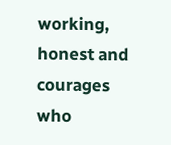working, honest and courages who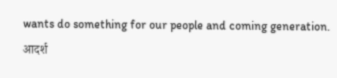wants do something for our people and coming generation.
आदर्श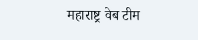महाराष्ट्र वेब टीम